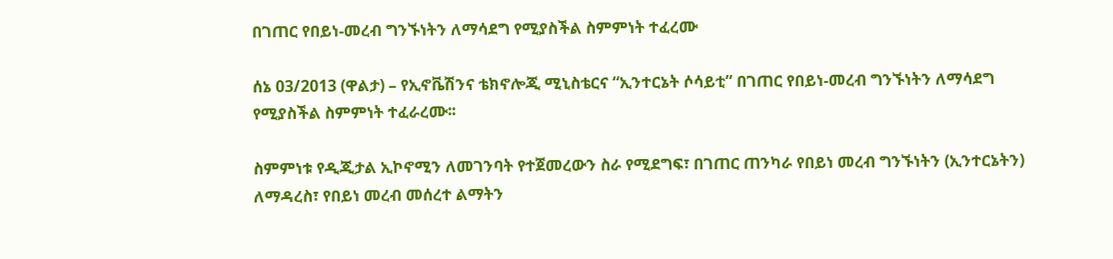በገጠር የበይነ-መረብ ግንኙነትን ለማሳደግ የሚያስችል ስምምነት ተፈረሙ

ሰኔ 03/2013 (ዋልታ) – የኢኖቬሽንና ቴክኖሎጂ ሚኒስቴርና “ኢንተርኔት ሶሳይቲ” በገጠር የበይነ-መረብ ግንኙነትን ለማሳደግ የሚያስችል ስምምነት ተፈራረሙ፡፡

ስምምነቱ የዲጂታል ኢኮኖሚን ለመገንባት የተጀመረውን ስራ የሚደግፍ፣ በገጠር ጠንካራ የበይነ መረብ ግንኙነትን (ኢንተርኔትን) ለማዳረስ፣ የበይነ መረብ መሰረተ ልማትን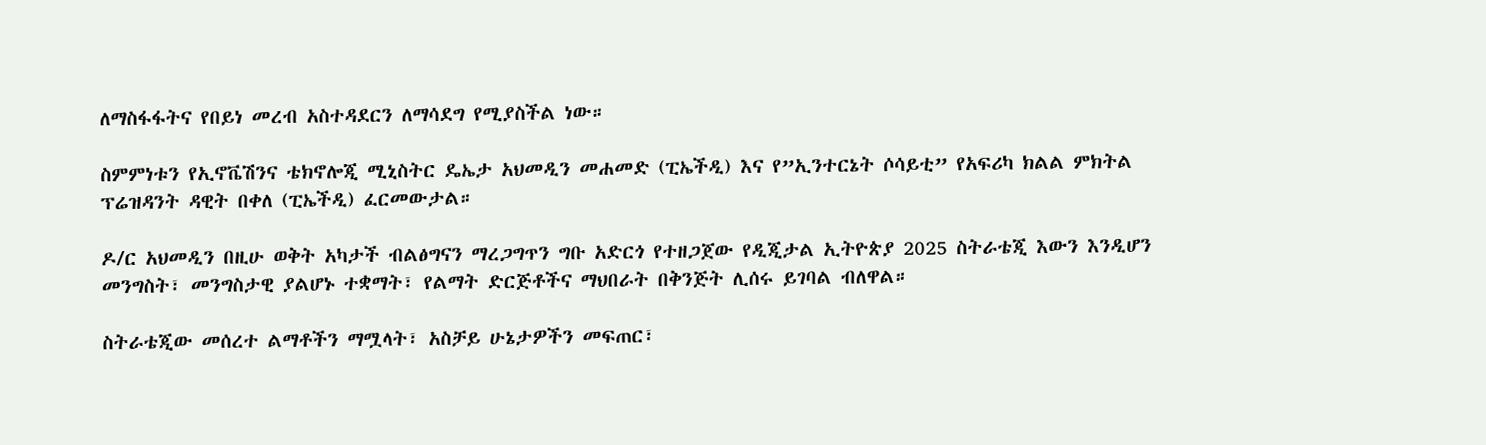ለማስፋፋትና የበይነ መረብ አስተዳደርን ለማሳደግ የሚያስችል ነው።

ስምምነቱን የኢኖቬሽንና ቴክኖሎጂ ሚኒስትር ዴኤታ አህመዲን መሐመድ (ፒኤችዲ) እና የ”ኢንተርኔት ሶሳይቲ” የአፍሪካ ክልል ምክትል ፕሬዝዳንት ዳዊት በቀለ (ፒኤችዲ) ፈርመውታል።

ዶ/ር አህመዲን በዚሁ ወቅት አካታች ብልፅግናን ማረጋግጥን ግቡ አድርጎ የተዘጋጀው የዲጂታል ኢትዮጵያ 2025 ስትራቴጂ እውን እንዲሆን መንግስት፣ መንግስታዊ ያልሆኑ ተቋማት፣ የልማት ድርጅቶችና ማህበራት በቅንጅት ሊሰሩ ይገባል ብለዋል።

ስትራቴጂው መሰረተ ልማቶችን ማሟላት፣ አስቻይ ሁኔታዎችን መፍጠር፣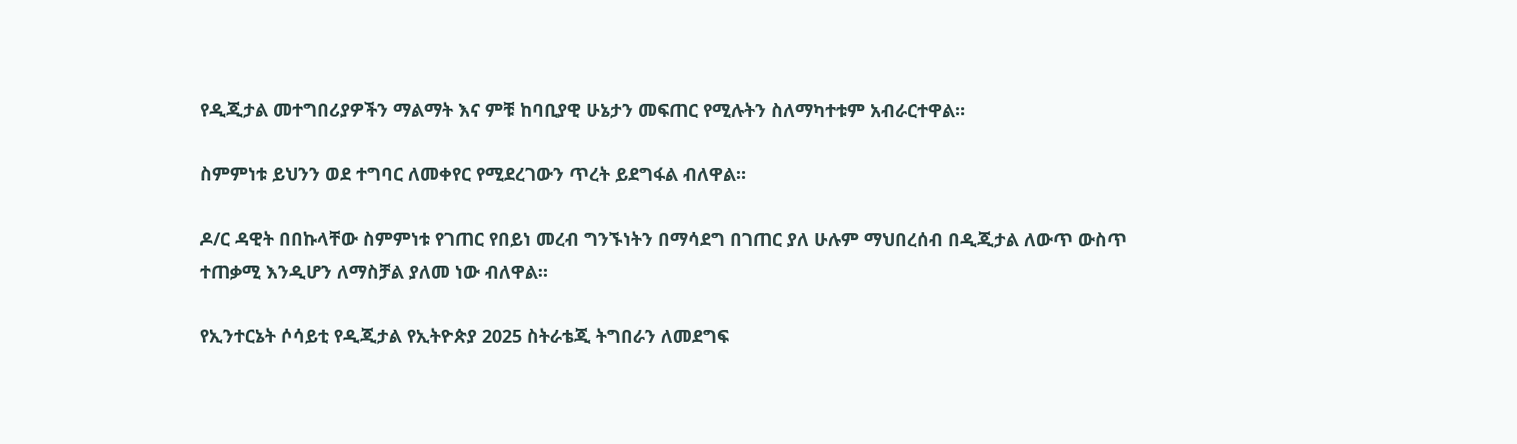የዲጂታል መተግበሪያዎችን ማልማት እና ምቹ ከባቢያዊ ሁኔታን መፍጠር የሚሉትን ስለማካተቱም አብራርተዋል።

ስምምነቱ ይህንን ወደ ተግባር ለመቀየር የሚደረገውን ጥረት ይደግፋል ብለዋል።

ዶ/ር ዳዊት በበኩላቸው ስምምነቱ የገጠር የበይነ መረብ ግንኙነትን በማሳደግ በገጠር ያለ ሁሉም ማህበረሰብ በዲጂታል ለውጥ ውስጥ ተጠቃሚ እንዲሆን ለማስቻል ያለመ ነው ብለዋል።

የኢንተርኔት ሶሳይቲ የዲጂታል የኢትዮጵያ 2025 ስትራቴጂ ትግበራን ለመደግፍ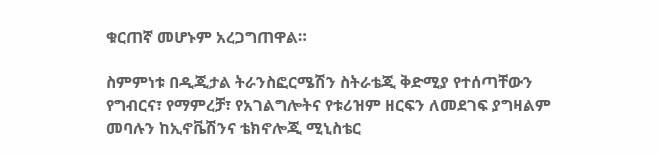ቁርጠኛ መሆኑም አረጋግጠዋል።

ስምምነቱ በዲጂታል ትራንስፎርሜሽን ስትራቴጂ ቅድሚያ የተሰጣቸውን የግብርና፣ የማምረቻ፣ የአገልግሎትና የቱሪዝም ዘርፍን ለመደገፍ ያግዛልም መባሉን ከኢኖቬሽንና ቴክኖሎጂ ሚኒስቴር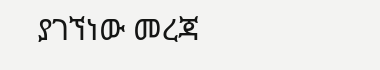ያገኘነው መረጃ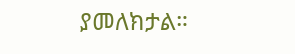ያመለክታል።